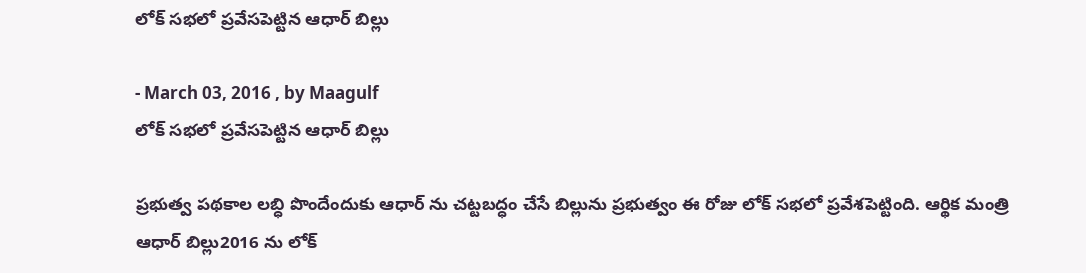లోక్ సభలో ప్రవేసపెట్టిన ఆధార్ బిల్లు

- March 03, 2016 , by Maagulf
లోక్ సభలో ప్రవేసపెట్టిన ఆధార్ బిల్లు

ప్రభుత్వ పథకాల లబ్ధి పొందేందుకు ఆధార్ ను చట్టబద్ధం చేసే బిల్లును ప్రభుత్వం ఈ రోజు లోక్ సభలో ప్రవేశపెట్టింది. ఆర్థిక మంత్రి ఆధార్ బిల్లు2016 ను లోక్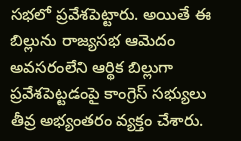సభలో ప్రవేశపెట్టారు. అయితే ఈ బిల్లును రాజ్యసభ ఆమెదం అవసరంలేని ఆర్థిక బిల్లుగా ప్రవేశపెట్టడంపై కాంగ్రెస్ సభ్యులు తీవ్ర అభ్యంతరం వ్యక్తం చేశారు.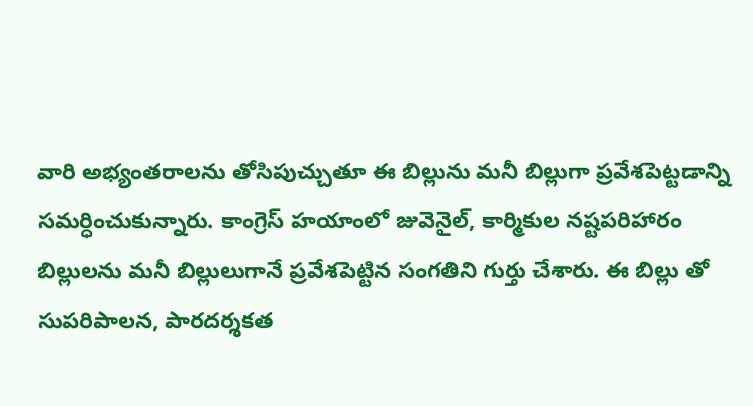వారి అభ్యంతరాలను తోసిపుచ్చుతూ ఈ బిల్లును మనీ బిల్లుగా ప్రవేశపెట్టడాన్ని సమర్ధించుకున్నారు. కాంగ్రెస్ హయాంలో జువెనైల్, కార్మికుల నష్టపరిహారం బిల్లులను మనీ బిల్లులుగానే ప్రవేశపెట్టిన సంగతిని గుర్తు చేశారు. ఈ బిల్లు తో సుపరిపాలన, పారదర్శకత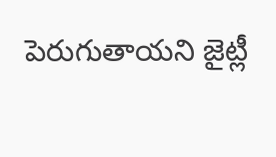పెరుగుతాయని జైట్లీ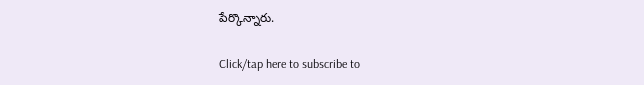పేర్కొన్నారు.

Click/tap here to subscribe to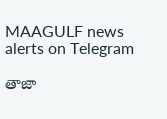MAAGULF news alerts on Telegram

తాజా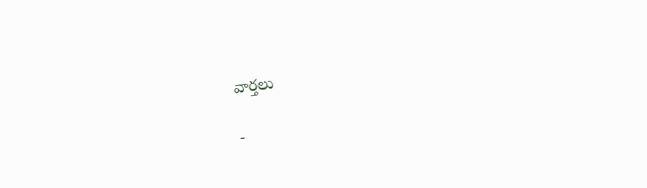వార్తలు

-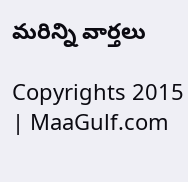మరిన్ని వార్తలు

Copyrights 2015 | MaaGulf.com